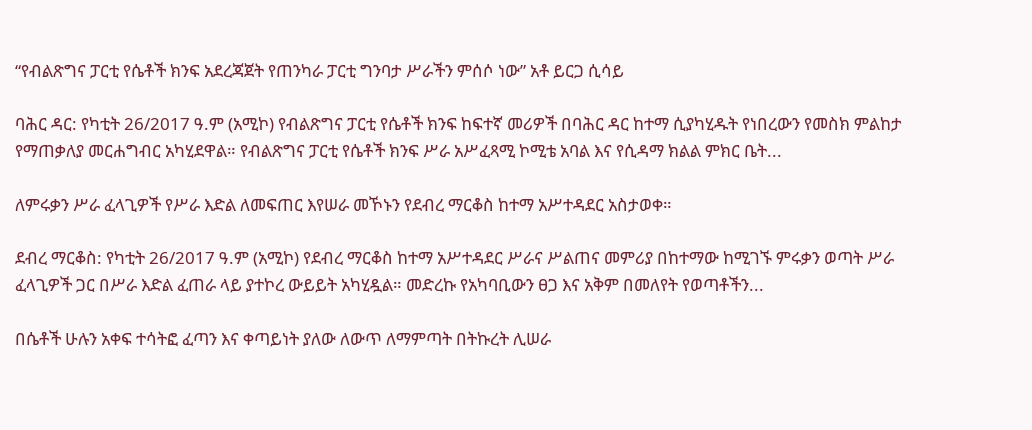“የብልጽግና ፓርቲ የሴቶች ክንፍ አደረጃጀት የጠንካራ ፓርቲ ግንባታ ሥራችን ምሰሶ ነው” አቶ ይርጋ ሲሳይ

ባሕር ዳር: የካቲት 26/2017 ዓ.ም (አሚኮ) የብልጽግና ፓርቲ የሴቶች ክንፍ ከፍተኛ መሪዎች በባሕር ዳር ከተማ ሲያካሂዱት የነበረውን የመስክ ምልከታ የማጠቃለያ መርሐግብር አካሂደዋል። የብልጽግና ፓርቲ የሴቶች ክንፍ ሥራ አሥፈጻሚ ኮሚቴ አባል እና የሲዳማ ክልል ምክር ቤት...

ለምሩቃን ሥራ ፈላጊዎች የሥራ እድል ለመፍጠር እየሠራ መኾኑን የደብረ ማርቆስ ከተማ አሥተዳደር አስታወቀ።

ደብረ ማርቆስ: የካቲት 26/2017 ዓ.ም (አሚኮ) የደብረ ማርቆስ ከተማ አሥተዳደር ሥራና ሥልጠና መምሪያ በከተማው ከሚገኙ ምሩቃን ወጣት ሥራ ፈላጊዎች ጋር በሥራ እድል ፈጠራ ላይ ያተኮረ ውይይት አካሂዷል። መድረኩ የአካባቢውን ፀጋ እና አቅም በመለየት የወጣቶችን...

በሴቶች ሁሉን አቀፍ ተሳትፎ ፈጣን እና ቀጣይነት ያለው ለውጥ ለማምጣት በትኩረት ሊሠራ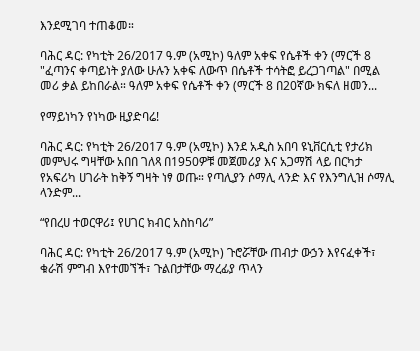እንደሚገባ ተጠቆመ።

ባሕር ዳር: የካቲት 26/2017 ዓ.ም (አሚኮ) ዓለም አቀፍ የሴቶች ቀን (ማርች 8 "ፈጣንና ቀጣይነት ያለው ሁሉን አቀፍ ለውጥ በሴቶች ተሳትፎ ይረጋገጣል" በሚል መሪ ቃል ይከበራል። ዓለም አቀፍ የሴቶች ቀን (ማርች 8 በ20ኛው ክፍለ ዘመን...

የማይነካን የነካው ዚያድባሬ!

ባሕር ዳር: የካቲት 26/2017 ዓ.ም (አሚኮ) እንደ አዲስ አበባ ዩኒቨርሲቲ የታሪክ መምህሩ ግዛቸው አበበ ገለጻ በ1950ዎቹ መጀመሪያ እና አጋማሽ ላይ በርካታ የአፍሪካ ሀገራት ከቅኝ ግዛት ነፃ ወጡ። የጣሊያን ሶማሊ ላንድ እና የእንግሊዝ ሶማሊ ላንድም...

“የበረሀ ተወርዋሪ፤ የሀገር ክብር አስከባሪ”

ባሕር ዳር: የካቲት 26/2017 ዓ.ም (አሚኮ) ጉሮሯቸው ጠብታ ውኃን እየናፈቀች፣ ቁራሽ ምግብ እየተመኘች፣ ጉልበታቸው ማረፊያ ጥላን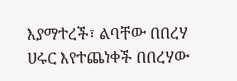እያማተረች፣ ልባቸው በበረሃ ሀሩር እየተጨነቀች በበረሃው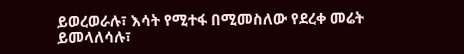ይወረወራሉ፣ እሳት የሚተፋ በሚመስለው የደረቀ መሬት ይመላለሳሉ፣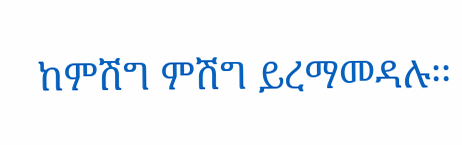ከምሽግ ምሽግ ይረማመዳሉ፡፡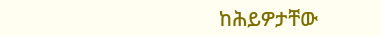ከሕይዎታቸው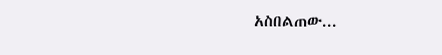አስበልጠው...